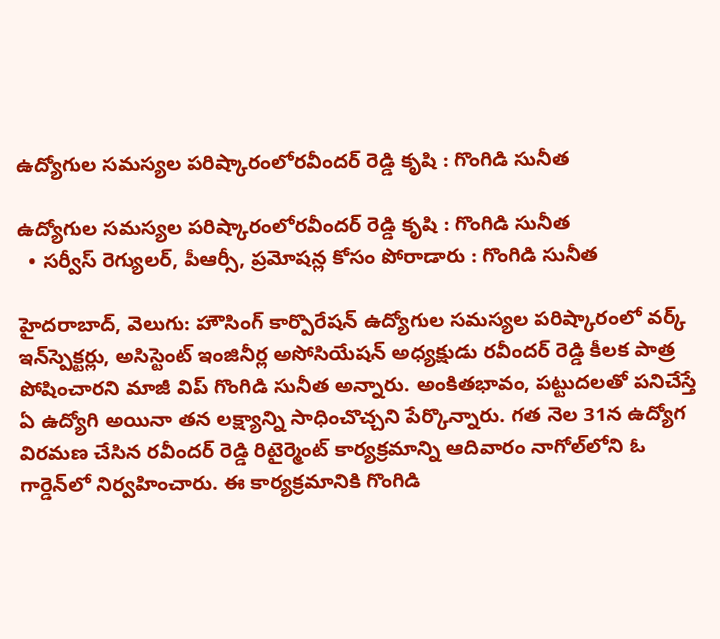ఉద్యోగుల సమస్యల పరిష్కారంలోరవీందర్ రెడ్డి కృషి : గొంగిడి సునీత

ఉద్యోగుల సమస్యల పరిష్కారంలోరవీందర్ రెడ్డి కృషి : గొంగిడి సునీత
  • సర్వీస్ రెగ్యులర్, పీఆర్సీ, ప్రమోషన్ల కోసం పోరాడారు : గొంగిడి సునీత

హైదరాబాద్, వెలుగు: హౌసింగ్ కార్పొరేషన్ ఉద్యోగుల సమస్యల పరిష్కారంలో వర్క్ ఇన్‌స్పెక్టర్లు, అసిస్టెంట్ ఇంజినీర్ల అసోసియేషన్ అధ్యక్షుడు రవీందర్ రెడ్డి కీలక పాత్ర పోషించారని మాజీ విప్ గొంగిడి సునీత అన్నారు. అంకితభావం, పట్టుదలతో పనిచేస్తే ఏ ఉద్యోగి అయినా తన లక్ష్యాన్ని సాధించొచ్చని పేర్కొన్నారు. గత నెల 31న ఉద్యోగ విరమణ చేసిన రవీందర్ రెడ్డి రిటైర్మెంట్ కార్యక్రమాన్ని ఆదివారం నాగోల్‌లోని ఓ గార్డెన్‌లో నిర్వహించారు. ఈ కార్యక్రమానికి గొంగిడి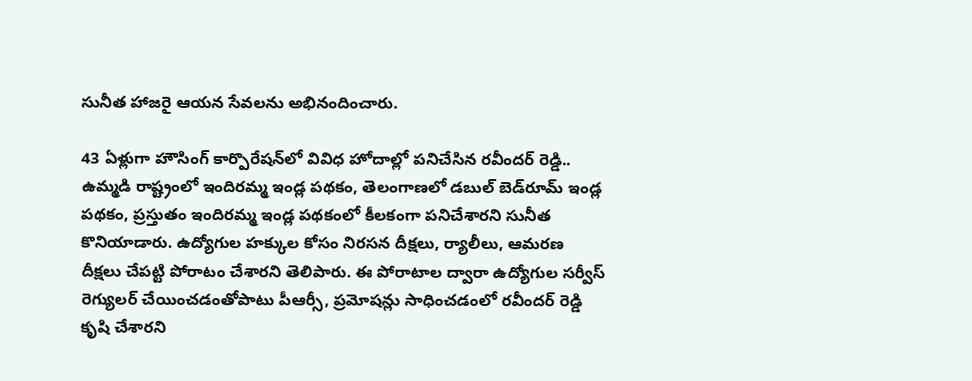సునీత హాజరై ఆయన సేవలను అభినందించారు.

43 ఏళ్లుగా హౌసింగ్ కార్పొరేషన్‌లో వివిధ హోదాల్లో పనిచేసిన రవీందర్ రెడ్డి.. ఉమ్మడి రాష్ట్రంలో ఇందిరమ్మ ఇండ్ల పథకం, తెలంగాణలో డబుల్ బెడ్‌రూమ్ ఇండ్ల పథకం, ప్రస్తుతం ఇందిరమ్మ ఇండ్ల పథకంలో కీలకంగా పనిచేశారని సునీత కొనియాడారు. ఉద్యోగుల హక్కుల కోసం నిరసన దీక్షలు, ర్యాలీలు, ఆమరణ దీక్షలు చేపట్టి పోరాటం చేశారని తెలిపారు. ఈ పోరాటాల ద్వారా ఉద్యోగుల సర్వీస్ రెగ్యులర్ చేయించడంతోపాటు పీఆర్సీ, ప్రమోషన్లు సాధించడంలో రవీందర్ రెడ్డి కృషి చేశారని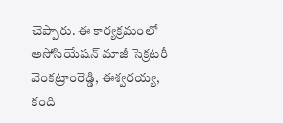చెప్పారు. ఈ కార్యక్రమంలో అసోసియేషన్ మాజీ సెక్రటరీ వెంకట్రాంరెడ్డి, ఈశ్వరయ్య, కంది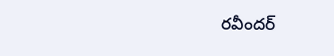రవీందర్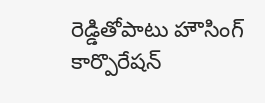రెడ్డితోపాటు హౌసింగ్ కార్పొరేషన్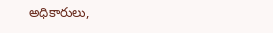అధికారులు,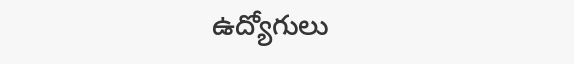ఉద్యోగులు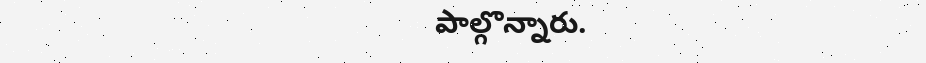పాల్గొన్నారు.